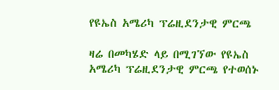የዩኤስ አሜሪካ ፕሬዚደንታዊ ምርጫ

ዛሬ በመካሄድ ላይ በሚገኘው የዩኤስ አሜሪካ ፕሬዚደንታዊ ምርጫ የተወሰኑ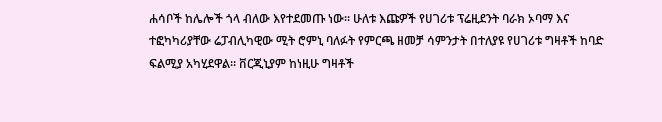ሐሳቦች ከሌሎች ጎላ ብለው እየተደመጡ ነው። ሁለቱ እጩዎች የሀገሪቱ ፕሬዚደንት ባራክ ኦባማ እና ተፎካካሪያቸው ሬፓብሊካዊው ሚት ሮምኒ ባለፉት የምርጫ ዘመቻ ሳምንታት በተለያዩ የሀገሪቱ ግዛቶች ከባድ ፍልሚያ አካሂደዋል። ቨርጂኒያም ከነዚሁ ግዛቶች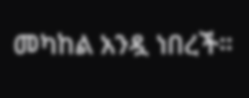መካከል አንዷ ነበረች።